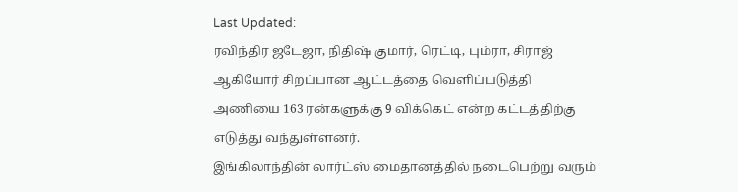Last Updated:
ரவிந்திர ஜடேஜா, நிதிஷ் குமார், ரெட்டி, பும்ரா, சிராஜ் ஆகியோர் சிறப்பான ஆட்டத்தை வெளிப்படுத்தி அணியை 163 ரன்களுக்கு 9 விக்கெட் என்ற கட்டத்திற்கு எடுத்து வந்துள்ளனர்.
இங்கிலாந்தின் லார்ட்ஸ் மைதானத்தில் நடைபெற்று வரும்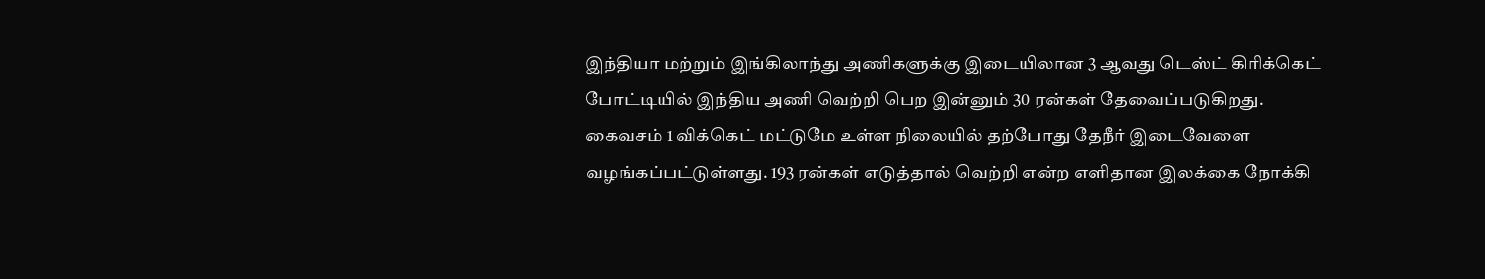இந்தியா மற்றும் இங்கிலாந்து அணிகளுக்கு இடையிலான 3 ஆவது டெஸ்ட் கிரிக்கெட் போட்டியில் இந்திய அணி வெற்றி பெற இன்னும் 30 ரன்கள் தேவைப்படுகிறது.
கைவசம் 1 விக்கெட் மட்டுமே உள்ள நிலையில் தற்போது தேநீர் இடைவேளை வழங்கப்பட்டுள்ளது. 193 ரன்கள் எடுத்தால் வெற்றி என்ற எளிதான இலக்கை நோக்கி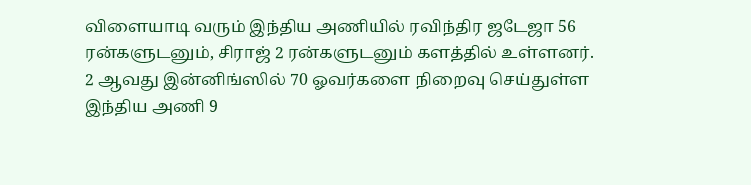விளையாடி வரும் இந்திய அணியில் ரவிந்திர ஜடேஜா 56 ரன்களுடனும், சிராஜ் 2 ரன்களுடனும் களத்தில் உள்ளனர்.
2 ஆவது இன்னிங்ஸில் 70 ஓவர்களை நிறைவு செய்துள்ள இந்திய அணி 9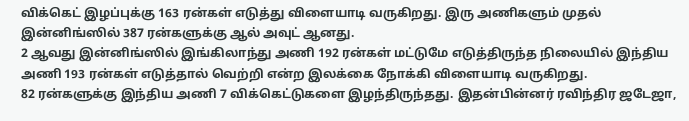விக்கெட் இழப்புக்கு 163 ரன்கள் எடுத்து விளையாடி வருகிறது. இரு அணிகளும் முதல் இன்னிங்ஸில் 387 ரன்களுக்கு ஆல் அவுட் ஆனது.
2 ஆவது இன்னிங்ஸில் இங்கிலாந்து அணி 192 ரன்கள் மட்டுமே எடுத்திருந்த நிலையில் இந்திய அணி 193 ரன்கள் எடுத்தால் வெற்றி என்ற இலக்கை நோக்கி விளையாடி வருகிறது.
82 ரன்களுக்கு இந்திய அணி 7 விக்கெட்டுகளை இழந்திருந்தது. இதன்பின்னர் ரவிந்திர ஜடேஜா,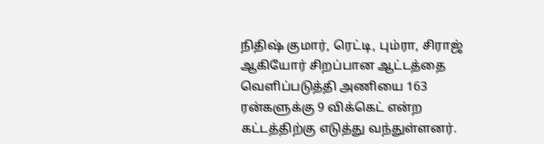நிதிஷ் குமார், ரெட்டி, பும்ரா, சிராஜ் ஆகியோர் சிறப்பான ஆட்டத்தை வெளிப்படுத்தி அணியை 163 ரன்களுக்கு 9 விக்கெட் என்ற கட்டத்திற்கு எடுத்து வந்துள்ளனர்.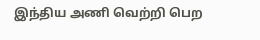இந்திய அணி வெற்றி பெற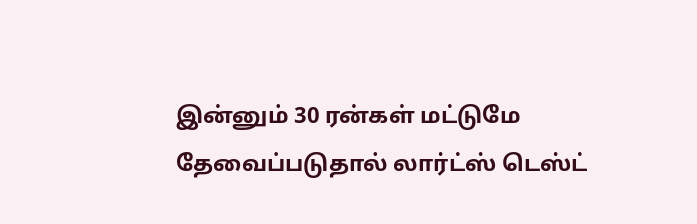இன்னும் 30 ரன்கள் மட்டுமே தேவைப்படுதால் லார்ட்ஸ் டெஸ்ட்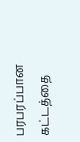பரபரப்பான கட்டத்தை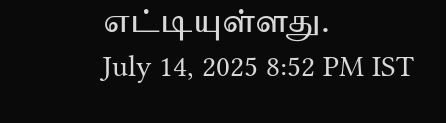எட்டியுள்ளது.
July 14, 2025 8:52 PM IST